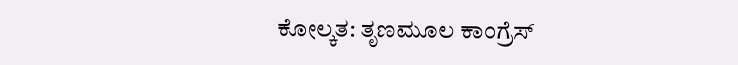ಕೋಲ್ಕತ: ತೃಣಮೂಲ ಕಾಂಗ್ರೆಸ್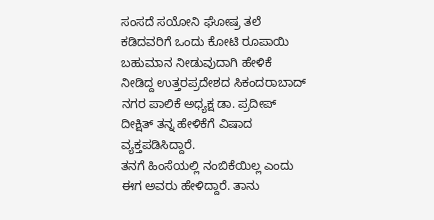ಸಂಸದೆ ಸಯೋನಿ ಘೋಷ್ರ ತಲೆ ಕಡಿದವರಿಗೆ ಒಂದು ಕೋಟಿ ರೂಪಾಯಿ ಬಹುಮಾನ ನೀಡುವುದಾಗಿ ಹೇಳಿಕೆ ನೀಡಿದ್ದ ಉತ್ತರಪ್ರದೇಶದ ಸಿಕಂದರಾಬಾದ್ ನಗರ ಪಾಲಿಕೆ ಅಧ್ಯಕ್ಷ ಡಾ. ಪ್ರದೀಪ್ ದೀಕ್ಷಿತ್ ತನ್ನ ಹೇಳಿಕೆಗೆ ವಿಷಾದ ವ್ಯಕ್ತಪಡಿಸಿದ್ದಾರೆ.
ತನಗೆ ಹಿಂಸೆಯಲ್ಲಿ ನಂಬಿಕೆಯಿಲ್ಲ ಎಂದು ಈಗ ಅವರು ಹೇಳಿದ್ದಾರೆ. ತಾನು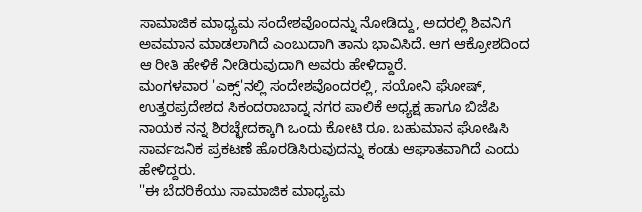ಸಾಮಾಜಿಕ ಮಾಧ್ಯಮ ಸಂದೇಶವೊಂದನ್ನು ನೋಡಿದ್ದು, ಅದರಲ್ಲಿ ಶಿವನಿಗೆ ಅವಮಾನ ಮಾಡಲಾಗಿದೆ ಎಂಬುದಾಗಿ ತಾನು ಭಾವಿಸಿದೆ. ಆಗ ಆಕ್ರೋಶದಿಂದ ಆ ರೀತಿ ಹೇಳಿಕೆ ನೀಡಿರುವುದಾಗಿ ಅವರು ಹೇಳಿದ್ದಾರೆ.
ಮಂಗಳವಾರ 'ಎಕ್ಸ್'ನಲ್ಲಿ ಸಂದೇಶವೊಂದರಲ್ಲಿ, ಸಯೋನಿ ಘೋಷ್, ಉತ್ತರಪ್ರದೇಶದ ಸಿಕಂದರಾಬಾದ್ನ ನಗರ ಪಾಲಿಕೆ ಅಧ್ಯಕ್ಷ ಹಾಗೂ ಬಿಜೆಪಿ ನಾಯಕ ನನ್ನ ಶಿರಚ್ಛೇದಕ್ಕಾಗಿ ಒಂದು ಕೋಟಿ ರೂ. ಬಹುಮಾನ ಘೋಷಿಸಿ ಸಾರ್ವಜನಿಕ ಪ್ರಕಟಣೆ ಹೊರಡಿಸಿರುವುದನ್ನು ಕಂಡು ಆಘಾತವಾಗಿದೆ ಎಂದು ಹೇಳಿದ್ದರು.
''ಈ ಬೆದರಿಕೆಯು ಸಾಮಾಜಿಕ ಮಾಧ್ಯಮ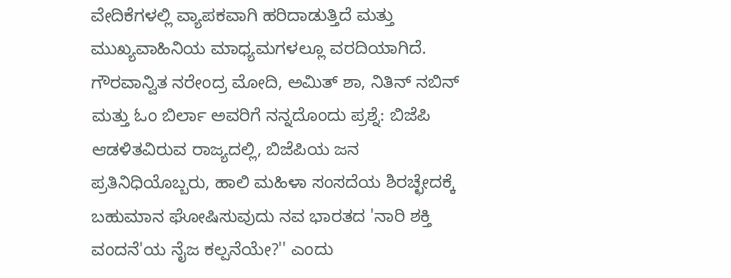ವೇದಿಕೆಗಳಲ್ಲಿ ವ್ಯಾಪಕವಾಗಿ ಹರಿದಾಡುತ್ತಿದೆ ಮತ್ತು ಮುಖ್ಯವಾಹಿನಿಯ ಮಾಧ್ಯಮಗಳಲ್ಲೂ ವರದಿಯಾಗಿದೆ. ಗೌರವಾನ್ವಿತ ನರೇಂದ್ರ ಮೋದಿ, ಅಮಿತ್ ಶಾ, ನಿತಿನ್ ನಬಿನ್ ಮತ್ತು ಓಂ ಬಿರ್ಲಾ ಅವರಿಗೆ ನನ್ನದೊಂದು ಪ್ರಶ್ನೆ: ಬಿಜೆಪಿ ಆಡಳಿತವಿರುವ ರಾಜ್ಯದಲ್ಲಿ, ಬಿಜೆಪಿಯ ಜನ ಪ್ರತಿನಿಧಿಯೊಬ್ಬರು, ಹಾಲಿ ಮಹಿಳಾ ಸಂಸದೆಯ ಶಿರಚ್ಛೇದಕ್ಕೆ ಬಹುಮಾನ ಘೋಷಿಸುವುದು ನವ ಭಾರತದ 'ನಾರಿ ಶಕ್ತಿ ವಂದನೆ'ಯ ನೈಜ ಕಲ್ಪನೆಯೇ?'' ಎಂದು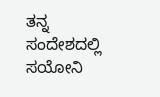ತನ್ನ ಸಂದೇಶದಲ್ಲಿ ಸಯೋನಿ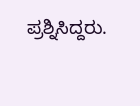ಪ್ರಶ್ನಿಸಿದ್ದರು.